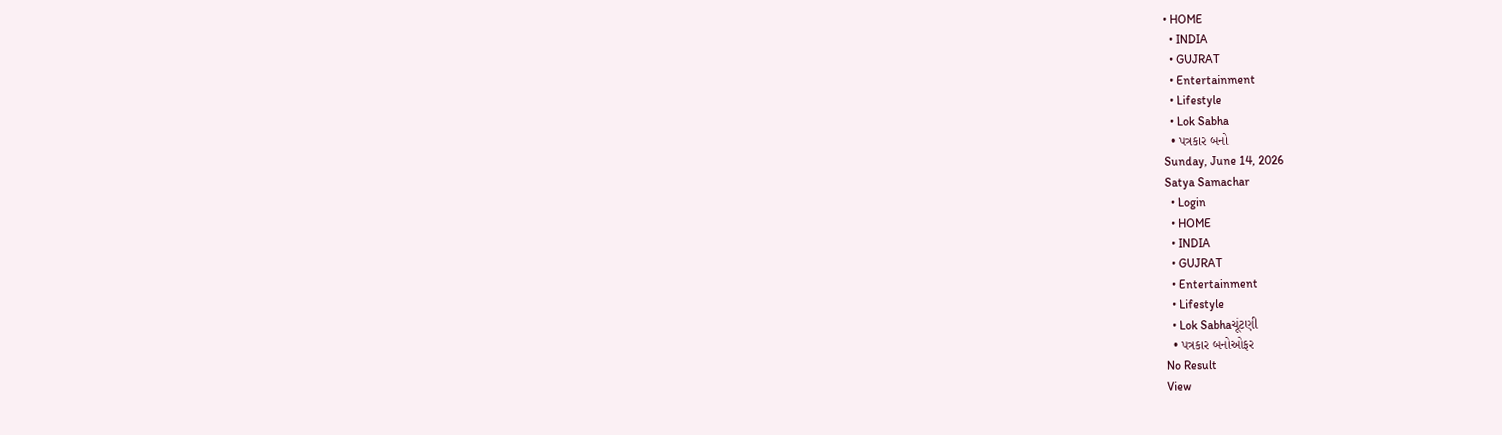• HOME
  • INDIA
  • GUJRAT
  • Entertainment
  • Lifestyle
  • Lok Sabha
  • પત્રકાર બનો
Sunday, June 14, 2026
Satya Samachar
  • Login
  • HOME
  • INDIA
  • GUJRAT
  • Entertainment
  • Lifestyle
  • Lok Sabhaચૂંટણી
  • પત્રકાર બનોઓફર
No Result
View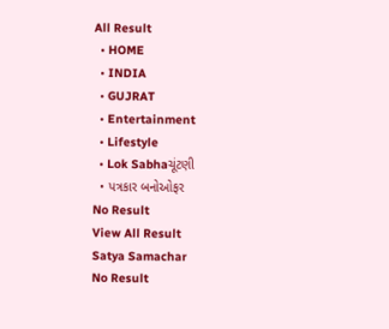All Result
  • HOME
  • INDIA
  • GUJRAT
  • Entertainment
  • Lifestyle
  • Lok Sabhaચૂંટણી
  • પત્રકાર બનોઓફર
No Result
View All Result
Satya Samachar
No Result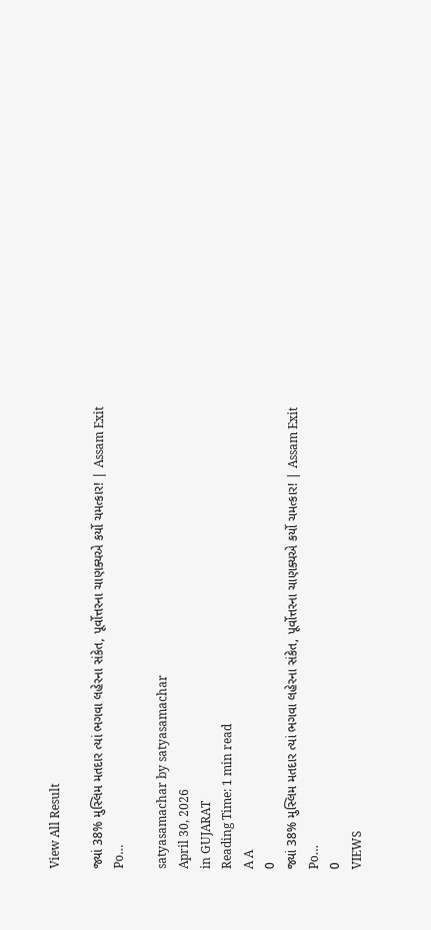View All Result

જ્યાં 38% મુસ્લિમ મતદાર ત્યાં ભગવા લહેરના સંકેત, પૂર્વોત્તરના ચાણક્યએ કર્યો ચમત્કાર! | Assam Exit Po…

satyasamachar by satyasamachar
April 30, 2026
in GUJARAT
Reading Time: 1 min read
A A
0
જ્યાં 38% મુસ્લિમ મતદાર ત્યાં ભગવા લહેરના સંકેત, પૂર્વોત્તરના ચાણક્યએ કર્યો ચમત્કાર! | Assam Exit Po…
0
VIEWS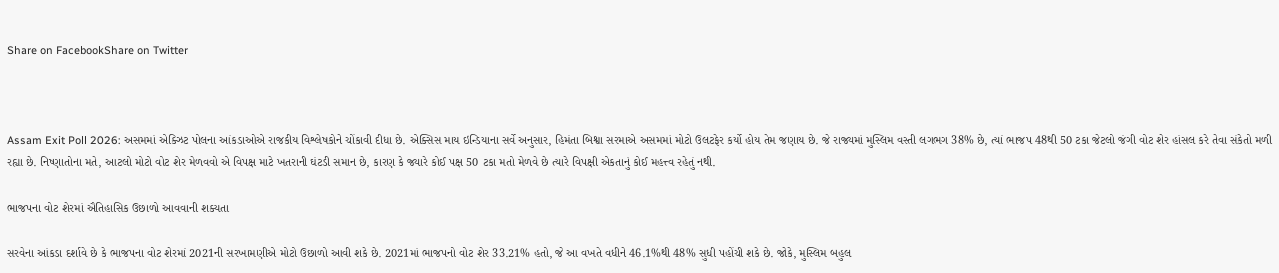Share on FacebookShare on Twitter



Assam Exit Poll 2026: અસમમાં એક્ઝિટ પોલના આંકડાઓએ રાજકીય વિશ્લેષકોને ચોંકાવી દીધા છે. એક્સિસ માય ઇન્ડિયાના સર્વે અનુસાર, હિમંતા બિશ્વા સરમાએ અસમમાં મોટો ઉલટફેર કર્યો હોય તેમ જણાય છે. જે રાજ્યમાં મુસ્લિમ વસ્તી લગભગ 38% છે, ત્યાં ભાજપ 48થી 50 ટકા જેટલો જંગી વોટ શેર હાંસલ કરે તેવા સંકેતો મળી રહ્યા છે. નિષ્ણાતોના મતે, આટલો મોટો વોટ શેર મેળવવો એ વિપક્ષ માટે ખતરાની ઘંટડી સમાન છે, કારણ કે જ્યારે કોઈ પક્ષ 50 ટકા મતો મેળવે છે ત્યારે વિપક્ષી એકતાનું કોઈ મહત્ત્વ રહેતું નથી.

ભાજપના વોટ શેરમાં ઐતિહાસિક ઉછાળો આવવાની શક્યતા

સરવેના આંકડા દર્શાવે છે કે ભાજપના વોટ શેરમાં 2021ની સરખામણીએ મોટો ઉછાળો આવી શકે છે. 2021માં ભાજપનો વોટ શેર 33.21% હતો, જે આ વખતે વધીને 46.1%થી 48% સુધી પહોંચી શકે છે. જોકે, મુસ્લિમ બહુલ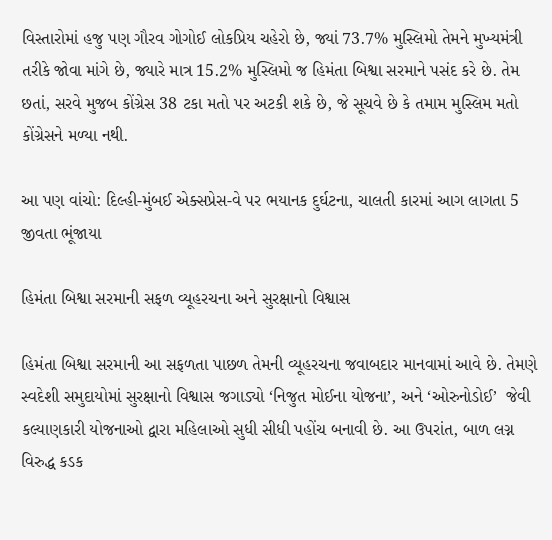વિસ્તારોમાં હજુ પણ ગૌરવ ગોગોઈ લોકપ્રિય ચહેરો છે, જ્યાં 73.7% મુસ્લિમો તેમને મુખ્યમંત્રી તરીકે જોવા માંગે છે, જ્યારે માત્ર 15.2% મુસ્લિમો જ હિમંતા બિશ્વા સરમાને પસંદ કરે છે. તેમ છતાં, સરવે મુજબ કોંગ્રેસ 38 ટકા મતો પર અટકી શકે છે, જે સૂચવે છે કે તમામ મુસ્લિમ મતો કોંગ્રેસને મળ્યા નથી.

આ પણ વાંચો: દિલ્હી-મુંબઈ એક્સપ્રેસ-વે પર ભયાનક દુર્ઘટના, ચાલતી કારમાં આગ લાગતા 5 જીવતા ભૂંજાયા

હિમંતા બિશ્વા સરમાની સફળ વ્યૂહરચના અને સુરક્ષાનો વિશ્વાસ

હિમંતા બિશ્વા સરમાની આ સફળતા પાછળ તેમની વ્યૂહરચના જવાબદાર માનવામાં આવે છે. તેમણે સ્વદેશી સમુદાયોમાં સુરક્ષાનો વિશ્વાસ જગાડ્યો ‘નિજુત મોઈના યોજના’, અને ‘ઓરુનોડોઈ’  જેવી કલ્યાણકારી યોજનાઓ દ્વારા મહિલાઓ સુધી સીધી પહોંચ બનાવી છે. આ ઉપરાંત, બાળ લગ્ન વિરુદ્ધ કડક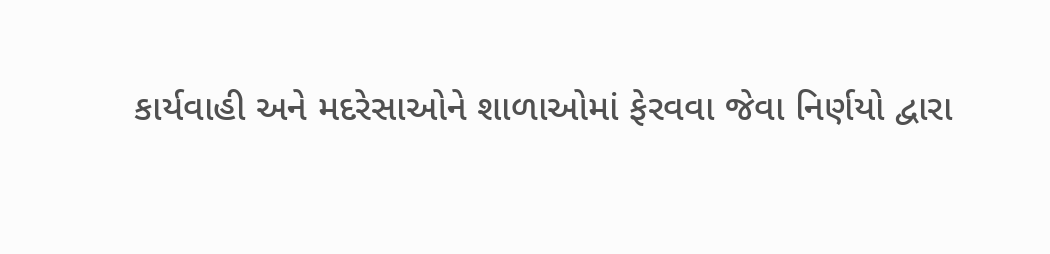કાર્યવાહી અને મદરેસાઓને શાળાઓમાં ફેરવવા જેવા નિર્ણયો દ્વારા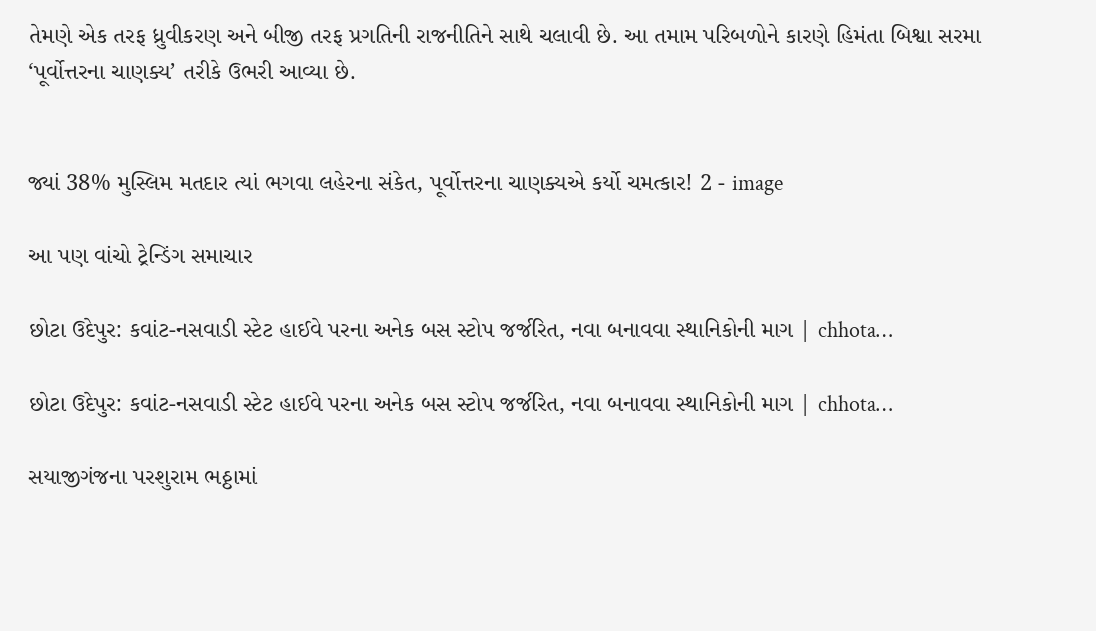તેમણે એક તરફ ધ્રુવીકરણ અને બીજી તરફ પ્રગતિની રાજનીતિને સાથે ચલાવી છે. આ તમામ પરિબળોને કારણે હિમંતા બિશ્વા સરમા ‘પૂર્વોત્તરના ચાણક્ય’ તરીકે ઉભરી આવ્યા છે.


જ્યાં 38% મુસ્લિમ મતદાર ત્યાં ભગવા લહેરના સંકેત, પૂર્વોત્તરના ચાણક્યએ કર્યો ચમત્કાર! 2 - image

આ પણ વાંચો ટ્રેન્ડિંગ સમાચાર

છોટા ઉદેપુર: કવાંટ-નસવાડી સ્ટેટ હાઈવે પરના અનેક બસ સ્ટોપ જર્જરિત, નવા બનાવવા સ્થાનિકોની માગ | chhota…

છોટા ઉદેપુર: કવાંટ-નસવાડી સ્ટેટ હાઈવે પરના અનેક બસ સ્ટોપ જર્જરિત, નવા બનાવવા સ્થાનિકોની માગ | chhota…

સયાજીગંજના પરશુરામ ભઠ્ઠામાં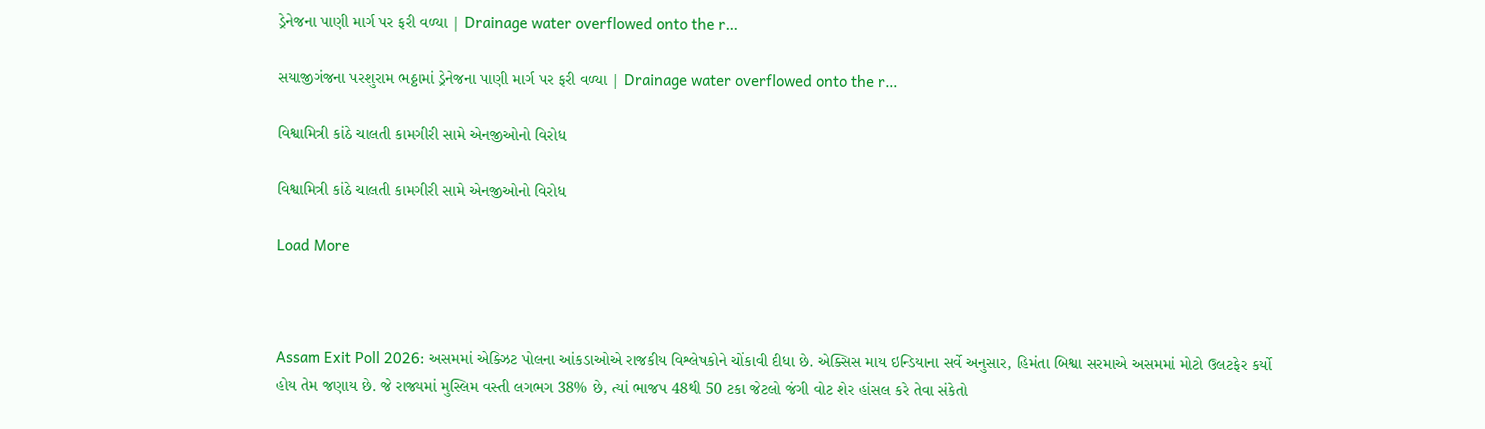ડ્રેનેજના પાણી માર્ગ પર ફરી વળ્યા | Drainage water overflowed onto the r…

સયાજીગંજના પરશુરામ ભઠ્ઠામાં ડ્રેનેજના પાણી માર્ગ પર ફરી વળ્યા | Drainage water overflowed onto the r…

વિશ્વામિત્રી કાંઠે ચાલતી કામગીરી સામે એનજીઓનો વિરોધ

વિશ્વામિત્રી કાંઠે ચાલતી કામગીરી સામે એનજીઓનો વિરોધ

Load More



Assam Exit Poll 2026: અસમમાં એક્ઝિટ પોલના આંકડાઓએ રાજકીય વિશ્લેષકોને ચોંકાવી દીધા છે. એક્સિસ માય ઇન્ડિયાના સર્વે અનુસાર, હિમંતા બિશ્વા સરમાએ અસમમાં મોટો ઉલટફેર કર્યો હોય તેમ જણાય છે. જે રાજ્યમાં મુસ્લિમ વસ્તી લગભગ 38% છે, ત્યાં ભાજપ 48થી 50 ટકા જેટલો જંગી વોટ શેર હાંસલ કરે તેવા સંકેતો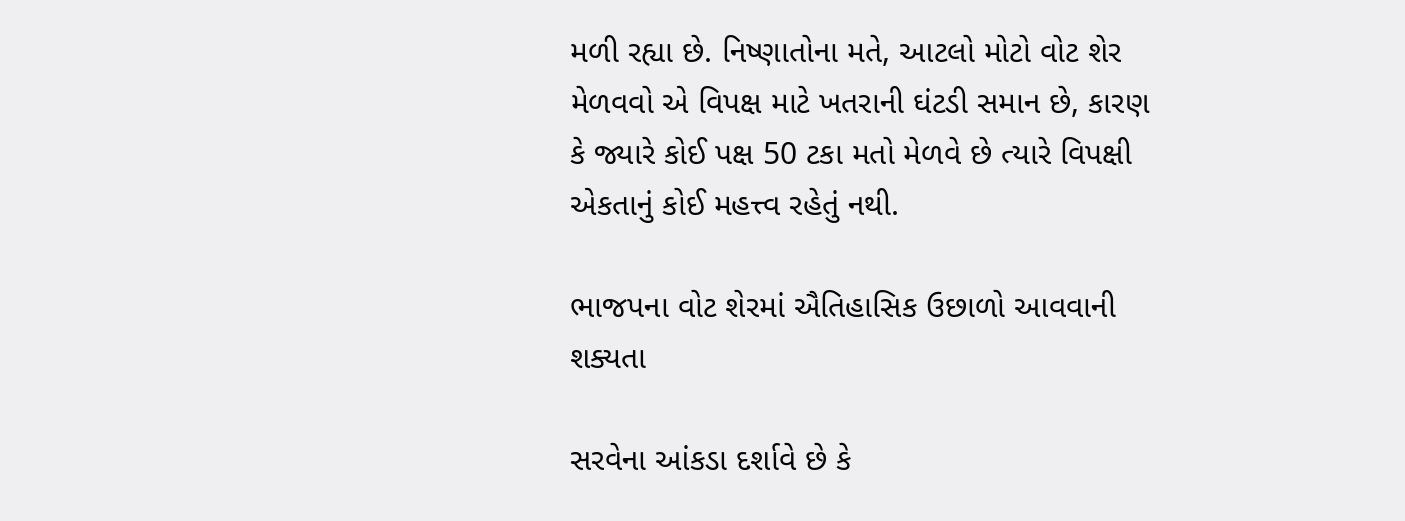મળી રહ્યા છે. નિષ્ણાતોના મતે, આટલો મોટો વોટ શેર મેળવવો એ વિપક્ષ માટે ખતરાની ઘંટડી સમાન છે, કારણ કે જ્યારે કોઈ પક્ષ 50 ટકા મતો મેળવે છે ત્યારે વિપક્ષી એકતાનું કોઈ મહત્ત્વ રહેતું નથી.

ભાજપના વોટ શેરમાં ઐતિહાસિક ઉછાળો આવવાની શક્યતા

સરવેના આંકડા દર્શાવે છે કે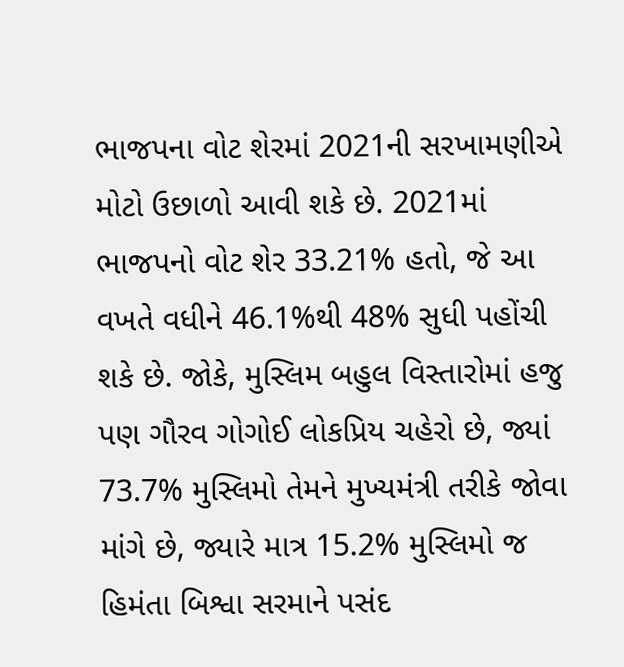ભાજપના વોટ શેરમાં 2021ની સરખામણીએ મોટો ઉછાળો આવી શકે છે. 2021માં ભાજપનો વોટ શેર 33.21% હતો, જે આ વખતે વધીને 46.1%થી 48% સુધી પહોંચી શકે છે. જોકે, મુસ્લિમ બહુલ વિસ્તારોમાં હજુ પણ ગૌરવ ગોગોઈ લોકપ્રિય ચહેરો છે, જ્યાં 73.7% મુસ્લિમો તેમને મુખ્યમંત્રી તરીકે જોવા માંગે છે, જ્યારે માત્ર 15.2% મુસ્લિમો જ હિમંતા બિશ્વા સરમાને પસંદ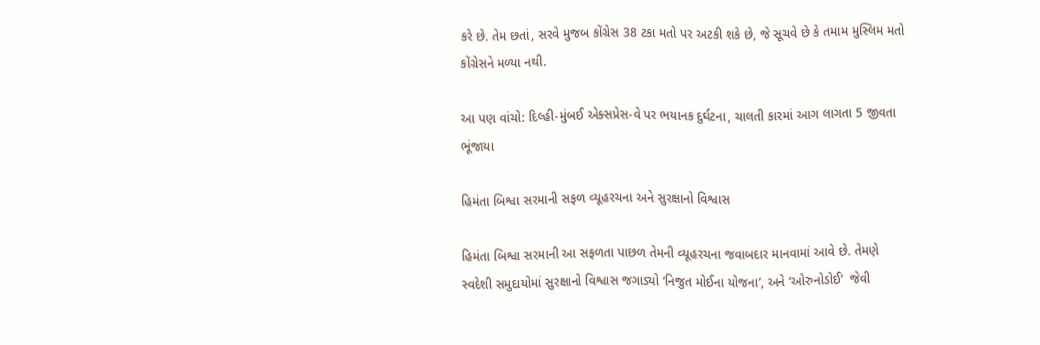કરે છે. તેમ છતાં, સરવે મુજબ કોંગ્રેસ 38 ટકા મતો પર અટકી શકે છે, જે સૂચવે છે કે તમામ મુસ્લિમ મતો કોંગ્રેસને મળ્યા નથી.

આ પણ વાંચો: દિલ્હી-મુંબઈ એક્સપ્રેસ-વે પર ભયાનક દુર્ઘટના, ચાલતી કારમાં આગ લાગતા 5 જીવતા ભૂંજાયા

હિમંતા બિશ્વા સરમાની સફળ વ્યૂહરચના અને સુરક્ષાનો વિશ્વાસ

હિમંતા બિશ્વા સરમાની આ સફળતા પાછળ તેમની વ્યૂહરચના જવાબદાર માનવામાં આવે છે. તેમણે સ્વદેશી સમુદાયોમાં સુરક્ષાનો વિશ્વાસ જગાડ્યો ‘નિજુત મોઈના યોજના’, અને ‘ઓરુનોડોઈ’  જેવી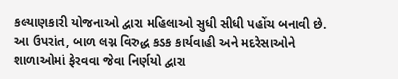કલ્યાણકારી યોજનાઓ દ્વારા મહિલાઓ સુધી સીધી પહોંચ બનાવી છે. આ ઉપરાંત, બાળ લગ્ન વિરુદ્ધ કડક કાર્યવાહી અને મદરેસાઓને શાળાઓમાં ફેરવવા જેવા નિર્ણયો દ્વારા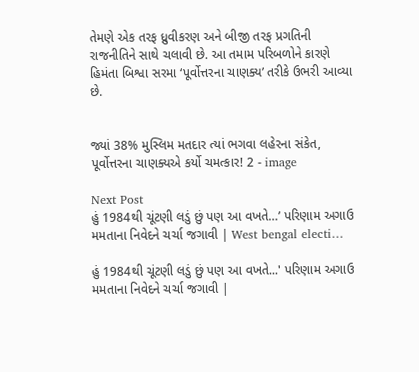તેમણે એક તરફ ધ્રુવીકરણ અને બીજી તરફ પ્રગતિની રાજનીતિને સાથે ચલાવી છે. આ તમામ પરિબળોને કારણે હિમંતા બિશ્વા સરમા ‘પૂર્વોત્તરના ચાણક્ય’ તરીકે ઉભરી આવ્યા છે.


જ્યાં 38% મુસ્લિમ મતદાર ત્યાં ભગવા લહેરના સંકેત, પૂર્વોત્તરના ચાણક્યએ કર્યો ચમત્કાર! 2 - image

Next Post
હું 1984થી ચૂંટણી લડું છું પણ આ વખતે…’ પરિણામ અગાઉ મમતાના નિવેદને ચર્ચા જગાવી | West bengal electi…

હું 1984થી ચૂંટણી લડું છું પણ આ વખતે...' પરિણામ અગાઉ મમતાના નિવેદને ચર્ચા જગાવી |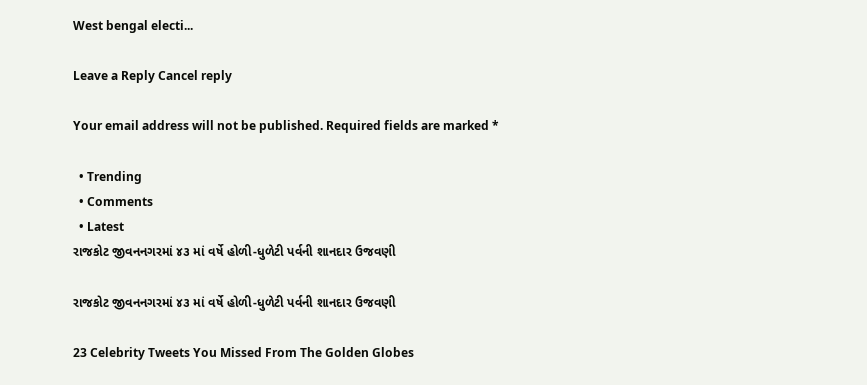West bengal electi...

Leave a Reply Cancel reply

Your email address will not be published. Required fields are marked *

  • Trending
  • Comments
  • Latest
રાજકોટ જીવનનગરમાં ૪૩ માં વર્ષે હોળી-ધુળેટી પર્વની શાનદાર ઉજવણી

રાજકોટ જીવનનગરમાં ૪૩ માં વર્ષે હોળી-ધુળેટી પર્વની શાનદાર ઉજવણી

23 Celebrity Tweets You Missed From The Golden Globes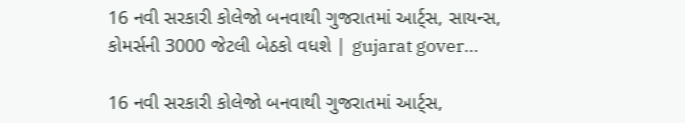16 નવી સરકારી કોલેજો બનવાથી ગુજરાતમાં આર્ટ્સ, સાયન્સ, કોમર્સની 3000 જેટલી બેઠકો વધશે | gujarat gover…

16 નવી સરકારી કોલેજો બનવાથી ગુજરાતમાં આર્ટ્સ,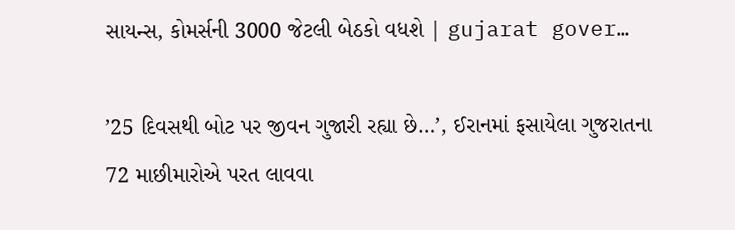સાયન્સ, કોમર્સની 3000 જેટલી બેઠકો વધશે | gujarat gover…

’25 દિવસથી બોટ પર જીવન ગુજારી રહ્યા છે…’, ઈરાનમાં ફસાયેલા ગુજરાતના 72 માછીમારોએ પરત લાવવા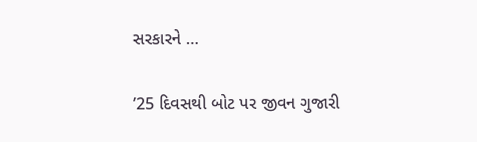સરકારને …

’25 દિવસથી બોટ પર જીવન ગુજારી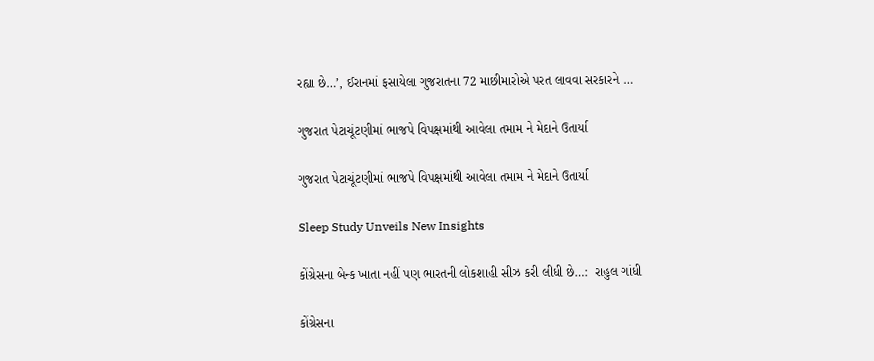રહ્યા છે…’, ઈરાનમાં ફસાયેલા ગુજરાતના 72 માછીમારોએ પરત લાવવા સરકારને …

ગુજરાત પેટાચૂંટણીમાં ભાજપે વિપક્ષમાંથી આવેલા તમામ ને મેદાને ઉતાર્યા

ગુજરાત પેટાચૂંટણીમાં ભાજપે વિપક્ષમાંથી આવેલા તમામ ને મેદાને ઉતાર્યા

Sleep Study Unveils New Insights

કોંગ્રેસના બેન્ક ખાતા નહીં પણ ભારતની લોકશાહી સીઝ કરી લીધી છે…:  રાહુલ ગાંધી

કોંગ્રેસના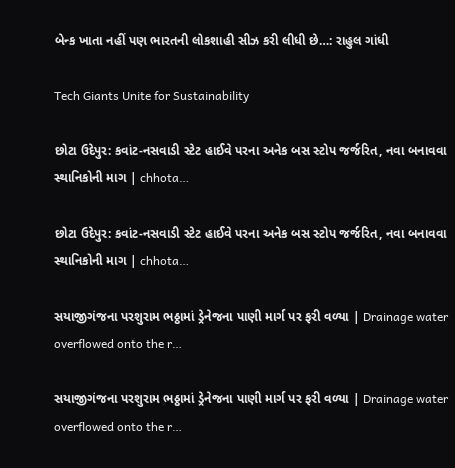બેન્ક ખાતા નહીં પણ ભારતની લોકશાહી સીઝ કરી લીધી છે…: રાહુલ ગાંધી

Tech Giants Unite for Sustainability

છોટા ઉદેપુર: કવાંટ-નસવાડી સ્ટેટ હાઈવે પરના અનેક બસ સ્ટોપ જર્જરિત, નવા બનાવવા સ્થાનિકોની માગ | chhota…

છોટા ઉદેપુર: કવાંટ-નસવાડી સ્ટેટ હાઈવે પરના અનેક બસ સ્ટોપ જર્જરિત, નવા બનાવવા સ્થાનિકોની માગ | chhota…

સયાજીગંજના પરશુરામ ભઠ્ઠામાં ડ્રેનેજના પાણી માર્ગ પર ફરી વળ્યા | Drainage water overflowed onto the r…

સયાજીગંજના પરશુરામ ભઠ્ઠામાં ડ્રેનેજના પાણી માર્ગ પર ફરી વળ્યા | Drainage water overflowed onto the r…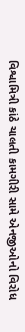વિશ્વામિત્રી કાંઠે ચાલતી કામગીરી સામે એનજીઓનો વિરોધ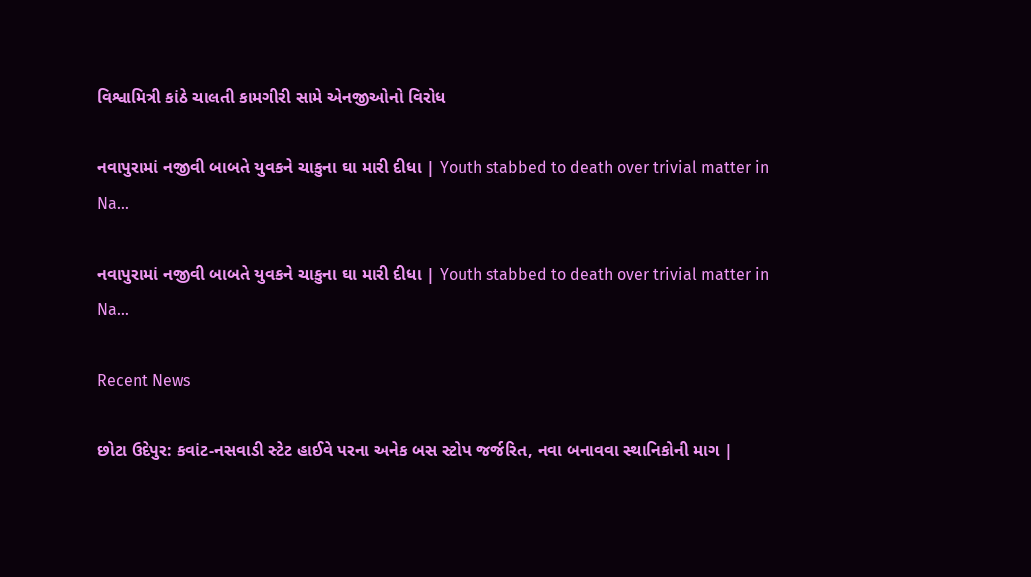વિશ્વામિત્રી કાંઠે ચાલતી કામગીરી સામે એનજીઓનો વિરોધ

નવાપુરામાં નજીવી બાબતે યુવકને ચાકુના ઘા મારી દીધા | Youth stabbed to death over trivial matter in Na…

નવાપુરામાં નજીવી બાબતે યુવકને ચાકુના ઘા મારી દીધા | Youth stabbed to death over trivial matter in Na…

Recent News

છોટા ઉદેપુર: કવાંટ-નસવાડી સ્ટેટ હાઈવે પરના અનેક બસ સ્ટોપ જર્જરિત, નવા બનાવવા સ્થાનિકોની માગ |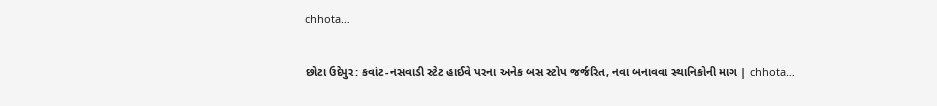chhota…

છોટા ઉદેપુર: કવાંટ-નસવાડી સ્ટેટ હાઈવે પરના અનેક બસ સ્ટોપ જર્જરિત, નવા બનાવવા સ્થાનિકોની માગ | chhota…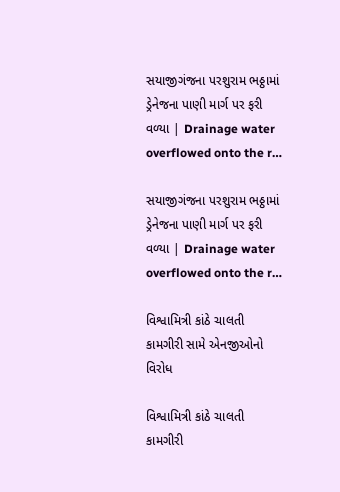સયાજીગંજના પરશુરામ ભઠ્ઠામાં ડ્રેનેજના પાણી માર્ગ પર ફરી વળ્યા | Drainage water overflowed onto the r…

સયાજીગંજના પરશુરામ ભઠ્ઠામાં ડ્રેનેજના પાણી માર્ગ પર ફરી વળ્યા | Drainage water overflowed onto the r…

વિશ્વામિત્રી કાંઠે ચાલતી કામગીરી સામે એનજીઓનો વિરોધ

વિશ્વામિત્રી કાંઠે ચાલતી કામગીરી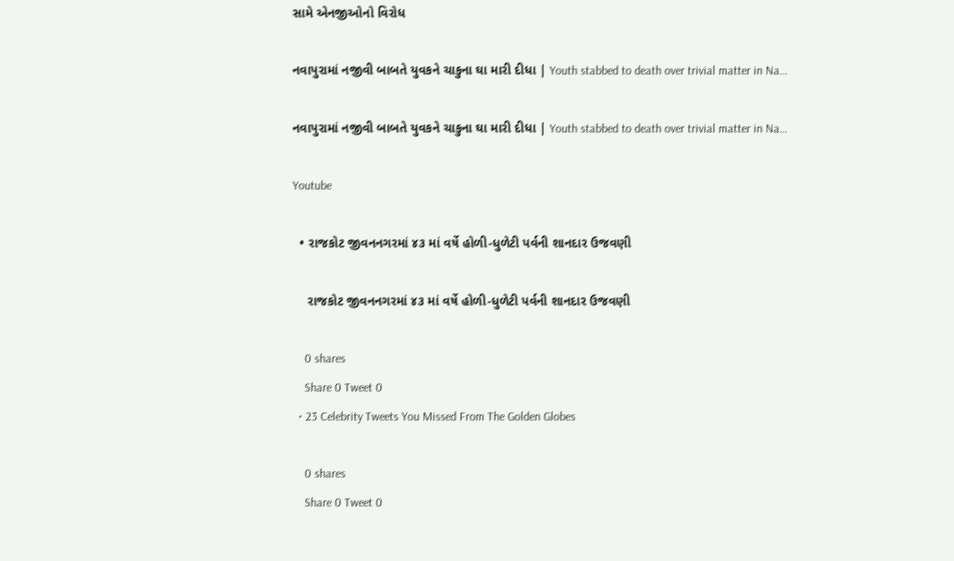સામે એનજીઓનો વિરોધ

નવાપુરામાં નજીવી બાબતે યુવકને ચાકુના ઘા મારી દીધા | Youth stabbed to death over trivial matter in Na…

નવાપુરામાં નજીવી બાબતે યુવકને ચાકુના ઘા મારી દીધા | Youth stabbed to death over trivial matter in Na…

Youtube

  • રાજકોટ જીવનનગરમાં ૪૩ માં વર્ષે હોળી-ધુળેટી પર્વની શાનદાર ઉજવણી

    રાજકોટ જીવનનગરમાં ૪૩ માં વર્ષે હોળી-ધુળેટી પર્વની શાનદાર ઉજવણી

    0 shares
    Share 0 Tweet 0
  • 23 Celebrity Tweets You Missed From The Golden Globes

    0 shares
    Share 0 Tweet 0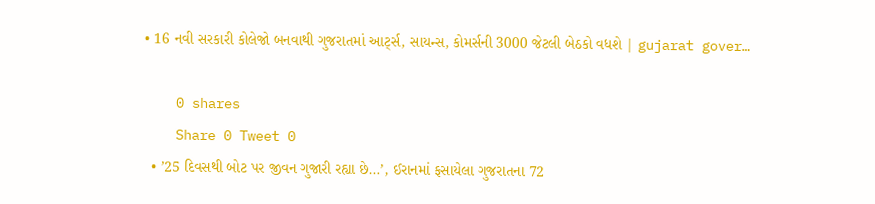• 16 નવી સરકારી કોલેજો બનવાથી ગુજરાતમાં આર્ટ્સ, સાયન્સ, કોમર્સની 3000 જેટલી બેઠકો વધશે | gujarat gover…

    0 shares
    Share 0 Tweet 0
  • ’25 દિવસથી બોટ પર જીવન ગુજારી રહ્યા છે…’, ઈરાનમાં ફસાયેલા ગુજરાતના 72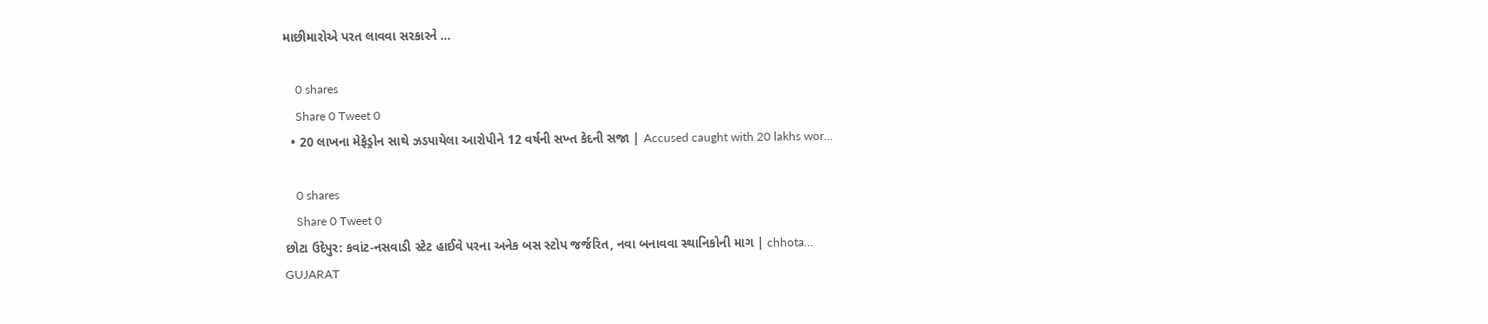માછીમારોએ પરત લાવવા સરકારને …

    0 shares
    Share 0 Tweet 0
  • 20 લાખના મેફેડ્રોન સાથે ઝડપાયેલા આરોપીને 12 વર્ષની સખ્ત કેદની સજા | Accused caught with 20 lakhs wor…

    0 shares
    Share 0 Tweet 0
છોટા ઉદેપુર: કવાંટ-નસવાડી સ્ટેટ હાઈવે પરના અનેક બસ સ્ટોપ જર્જરિત, નવા બનાવવા સ્થાનિકોની માગ | chhota…
GUJARAT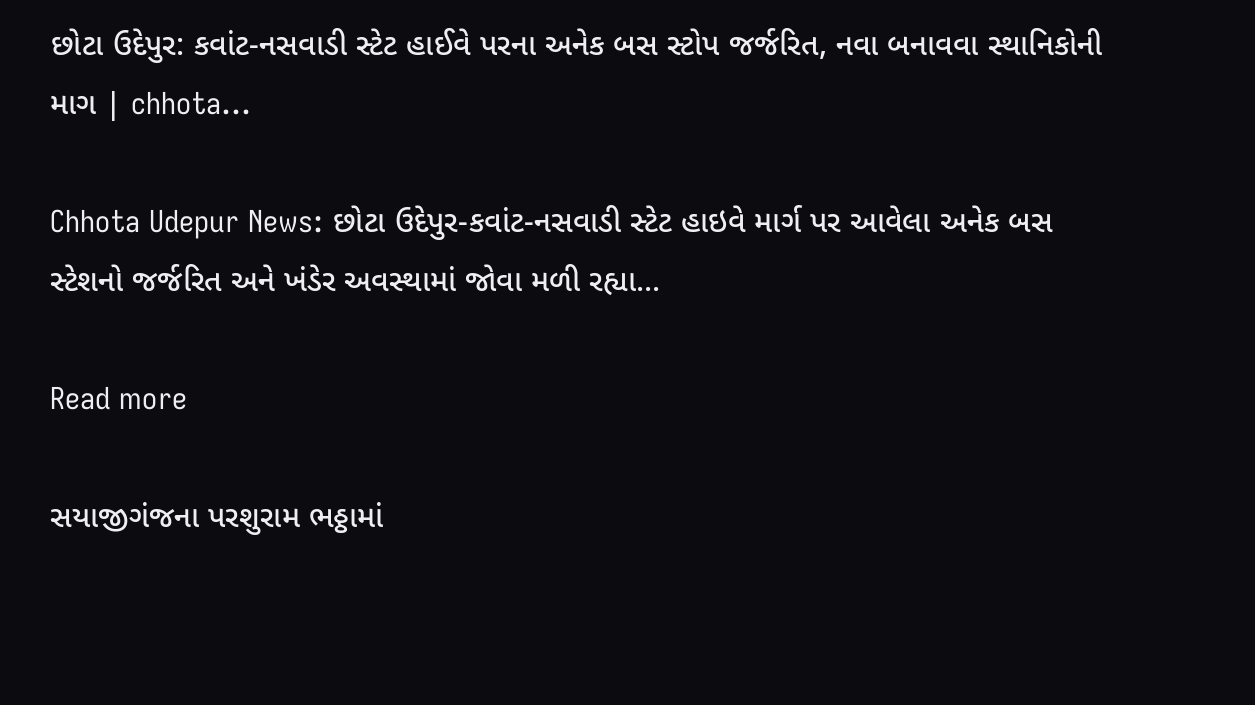છોટા ઉદેપુર: કવાંટ-નસવાડી સ્ટેટ હાઈવે પરના અનેક બસ સ્ટોપ જર્જરિત, નવા બનાવવા સ્થાનિકોની માગ | chhota…

Chhota Udepur News: છોટા ઉદેપુર-કવાંટ-નસવાડી સ્ટેટ હાઇવે માર્ગ પર આવેલા અનેક બસ સ્ટેશનો જર્જરિત અને ખંડેર અવસ્થામાં જોવા મળી રહ્યા...

Read more

સયાજીગંજના પરશુરામ ભઠ્ઠામાં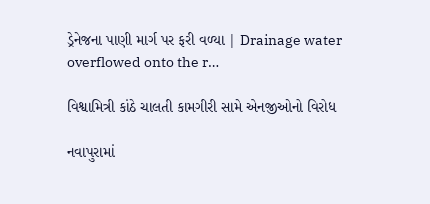ડ્રેનેજના પાણી માર્ગ પર ફરી વળ્યા | Drainage water overflowed onto the r…

વિશ્વામિત્રી કાંઠે ચાલતી કામગીરી સામે એનજીઓનો વિરોધ

નવાપુરામાં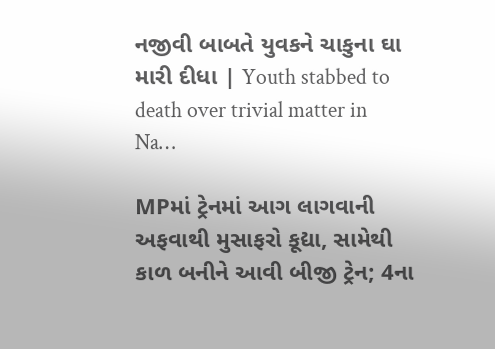નજીવી બાબતે યુવકને ચાકુના ઘા મારી દીધા | Youth stabbed to death over trivial matter in Na…

MPમાં ટ્રેનમાં આગ લાગવાની અફવાથી મુસાફરો કૂદ્યા, સામેથી કાળ બનીને આવી બીજી ટ્રેન; 4ના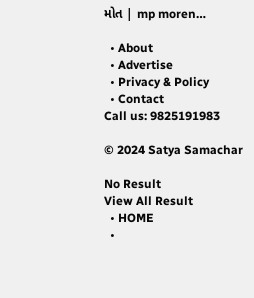મોત | mp moren…

  • About
  • Advertise
  • Privacy & Policy
  • Contact
Call us: 9825191983

© 2024 Satya Samachar

No Result
View All Result
  • HOME
  •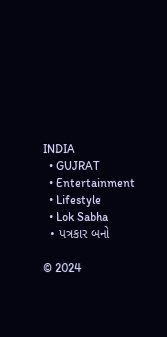INDIA
  • GUJRAT
  • Entertainment
  • Lifestyle
  • Lok Sabha
  • પત્રકાર બનો

© 2024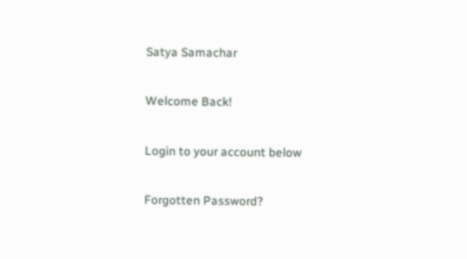Satya Samachar

Welcome Back!

Login to your account below

Forgotten Password?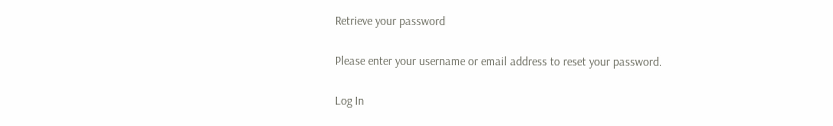Retrieve your password

Please enter your username or email address to reset your password.

Log In